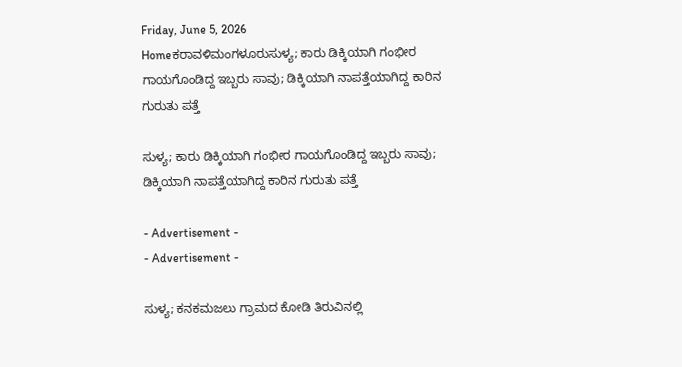Friday, June 5, 2026
Homeಕರಾವಳಿಮಂಗಳೂರುಸುಳ್ಯ; ಕಾರು ಡಿಕ್ಕಿಯಾಗಿ ಗಂಭೀರ ಗಾಯಗೊಂಡಿದ್ದ ಇಬ್ಬರು ಸಾವು; ಡಿಕ್ಕಿಯಾಗಿ ನಾಪತ್ತೆಯಾಗಿದ್ದ ಕಾರಿನ ಗುರುತು ಪತ್ತೆ

ಸುಳ್ಯ; ಕಾರು ಡಿಕ್ಕಿಯಾಗಿ ಗಂಭೀರ ಗಾಯಗೊಂಡಿದ್ದ ಇಬ್ಬರು ಸಾವು; ಡಿಕ್ಕಿಯಾಗಿ ನಾಪತ್ತೆಯಾಗಿದ್ದ ಕಾರಿನ ಗುರುತು ಪತ್ತೆ

- Advertisement -
- Advertisement -

ಸುಳ್ಯ; ಕನಕಮಜಲು ಗ್ರಾಮದ ಕೋಡಿ ತಿರುವಿನಲ್ಲಿ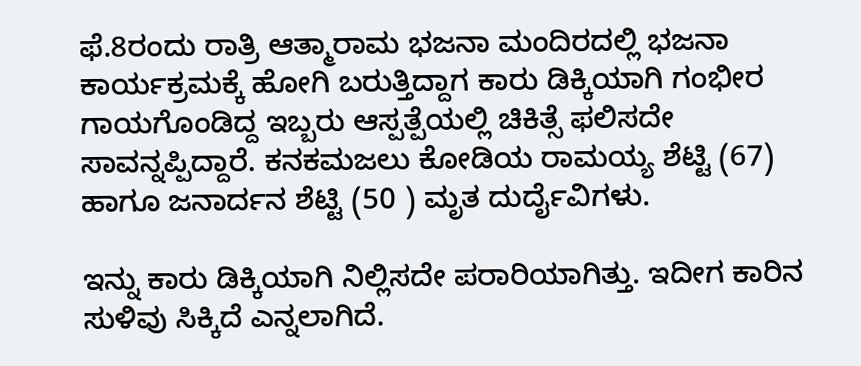ಫೆ.8ರಂದು ರಾತ್ರಿ ಆತ್ಮಾರಾಮ ಭಜನಾ ಮಂದಿರದಲ್ಲಿ ಭಜನಾ ಕಾರ್ಯಕ್ರಮಕ್ಕೆ ಹೋಗಿ ಬರುತ್ತಿದ್ದಾಗ ಕಾರು ಡಿಕ್ಕಿಯಾಗಿ ಗಂಭೀರ ಗಾಯಗೊಂಡಿದ್ದ ಇಬ್ಬರು ಆಸ್ಪತ್ಪೆಯಲ್ಲಿ ಚಿಕಿತ್ಸೆ ಫಲಿಸದೇ ಸಾವನ್ನಪ್ಪಿದ್ದಾರೆ. ಕನಕಮಜಲು ಕೋಡಿಯ ರಾಮಯ್ಯ ಶೆಟ್ಟಿ (67) ಹಾಗೂ ಜನಾರ್ದನ ಶೆಟ್ಟಿ (50 ) ಮೃತ ದುರ್ದೈವಿಗಳು.

ಇನ್ನು ಕಾರು ಡಿಕ್ಕಿಯಾಗಿ ನಿಲ್ಲಿಸದೇ ಪರಾರಿಯಾಗಿತ್ತು. ಇದೀಗ ಕಾರಿನ ಸುಳಿವು ಸಿಕ್ಕಿದೆ ಎನ್ನಲಾಗಿದೆ.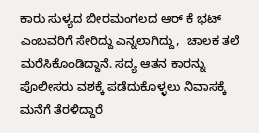ಕಾರು ಸುಳ್ಯದ ಬೀರಮಂಗಲದ ಆರ್ ಕೆ ಭಟ್ ಎಂಬವರಿಗೆ ಸೇರಿದ್ದು ಎನ್ನಲಾಗಿದ್ದು,  ಚಾಲಕ ತಲೆ ಮರೆಸಿಕೊಂಡಿದ್ದಾನೆ. ಸದ್ಯ ಆತನ ಕಾರನ್ನು ಪೊಲೀಸರು ವಶಕ್ಕೆ ಪಡೆದುಕೊಳ್ಳಲು ನಿವಾಸಕ್ಕೆ ಮನೆಗೆ ತೆರಳಿದ್ದಾರೆ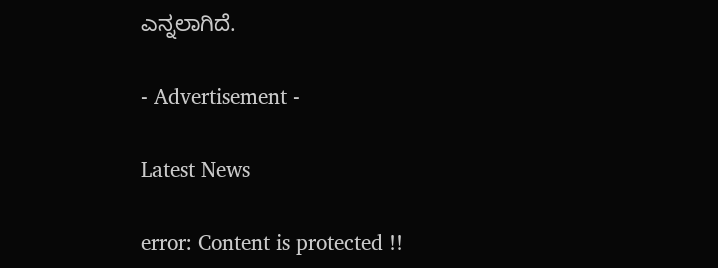ಎನ್ನಲಾಗಿದೆ.

- Advertisement -

Latest News

error: Content is protected !!